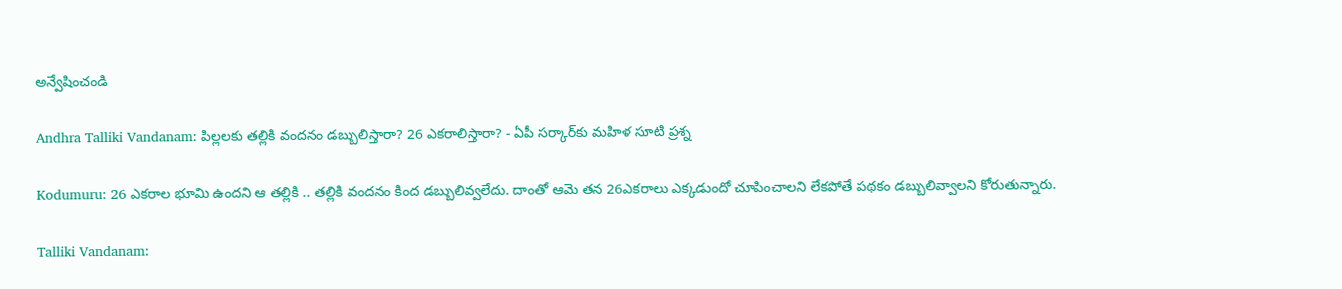అన్వేషించండి

Andhra Talliki Vandanam: పిల్లలకు తల్లికి వందనం డబ్బులిస్తారా? 26 ఎకరాలిస్తారా? - ఏపీ సర్కార్‌కు మహిళ సూటి ప్రశ్న

Kodumuru: 26 ఎకరాల భూమి ఉందని ఆ తల్లికి .. తల్లికి వందనం కింద డబ్బులివ్వలేదు. దాంతో ఆమె తన 26ఎకరాలు ఎక్కడుందో చూపించాలని లేకపోతే పథకం డబ్బులివ్వాలని కోరుతున్నారు.

Talliki Vandanam: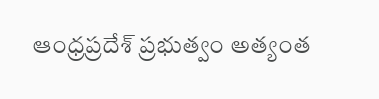ఆంధ్రప్రదేశ్ ప్రభుత్వం అత్యంత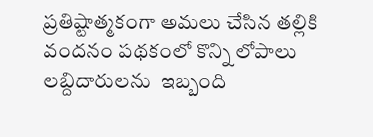ప్రతిష్టాత్మకంగా అమలు చేసిన తల్లికి వందనం పథకంలో కొన్ని లోపాలు లబ్దిదారులను  ఇబ్బంది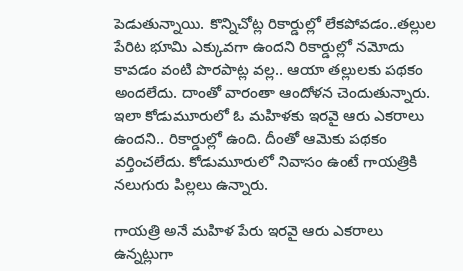పెడుతున్నాయి. కొన్నిచోట్ల రికార్డుల్లో లేకపోవడం..తల్లుల పేరిట భూమి ఎక్కువగా ఉందని రికార్డుల్లో నమోదు కావడం వంటి పొరపాట్ల వల్ల.. ఆయా తల్లులకు పథకం అందలేదు. దాంతో వారంతా ఆందోళన చెందుతున్నారు. ఇలా కోడుమూరులో ఓ మహిళకు ఇరవై ఆరు ఎకరాలు ఉందని.. రికార్డుల్లో ఉంది. దీంతో ఆమెకు పథకం వర్తించలేదు. కోడుమూరులో నివాసం ఉంటే గాయత్రికి నలుగురు పిల్లలు ఉన్నారు.

గాయత్రి అనే మహిళ పేరు ఇరవై ఆరు ఎకరాలు ఉన్నట్లుగా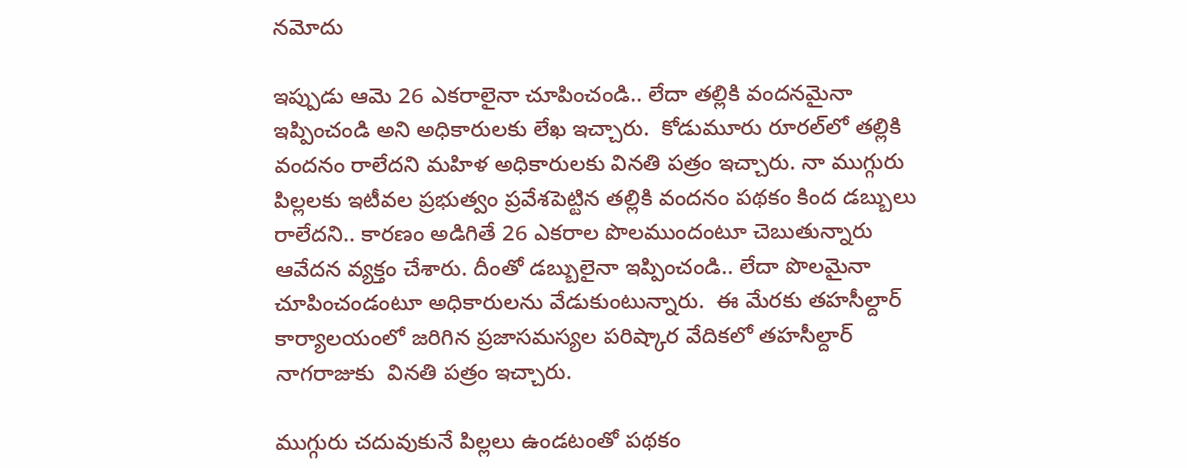నమోదు

ఇప్పుడు ఆమె 26 ఎకరాలైనా చూపించండి.. లేదా తల్లికి వందనమైనా ఇప్పించండి అని అధికారులకు లేఖ ఇచ్చారు.  కోడుమూరు రూరల్‌లో తల్లికి వందనం రాలేదని మహిళ అధికారులకు వినతి పత్రం ఇచ్చారు. నా ముగ్గురు పిల్లలకు ఇటీవల ప్రభుత్వం ప్రవేశపెట్టిన తల్లికి వందనం పథకం కింద డబ్బులు రాలేదని.. కారణం అడిగితే 26 ఎకరాల పొలముందంటూ చెబుతున్నారు  ఆవేదన వ్యక్తం చేశారు. దీంతో డబ్బులైనా ఇప్పించండి.. లేదా పొలమైనా చూపించండంటూ అధికారులను వేడుకుంటున్నారు.  ఈ మేరకు తహసీల్దార్ కార్యాలయంలో జరిగిన ప్రజాసమస్యల పరిష్కార వేదికలో తహసీల్దార్ నాగరాజుకు  వినతి పత్రం ఇచ్చారు.

ముగ్గురు చదువుకునే పిల్లలు ఉండటంతో పథకం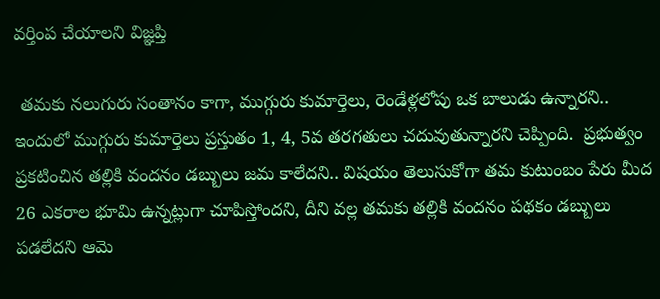వర్తింప చేయాలని విజ్ఞప్తి

 తమకు నలుగురు సంతానం కాగా, ముగ్గురు కుమార్తెలు, రెండేళ్లలోపు ఒక బాలుడు ఉన్నారని.. ఇందులో ముగ్గురు కుమార్తెలు ప్రస్తుతం 1, 4, 5వ తరగతులు చదువుతున్నారని చెప్పింది.  ప్రభుత్వం ప్రకటించిన తల్లికి వందనం డబ్బులు జమ కాలేదని.. విషయం తెలుసుకోగా తమ కుటుంబం పేరు మీద 26 ఎకరాల భూమి ఉన్నట్లుగా చూపిస్తోందని, దీని వల్ల తమకు తల్లికి వందనం పథకం డబ్బులు పడలేదని ఆమె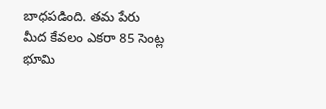బాధపడింది. తమ పేరు మీద కేవలం ఎకరా 85 సెంట్ల భూమి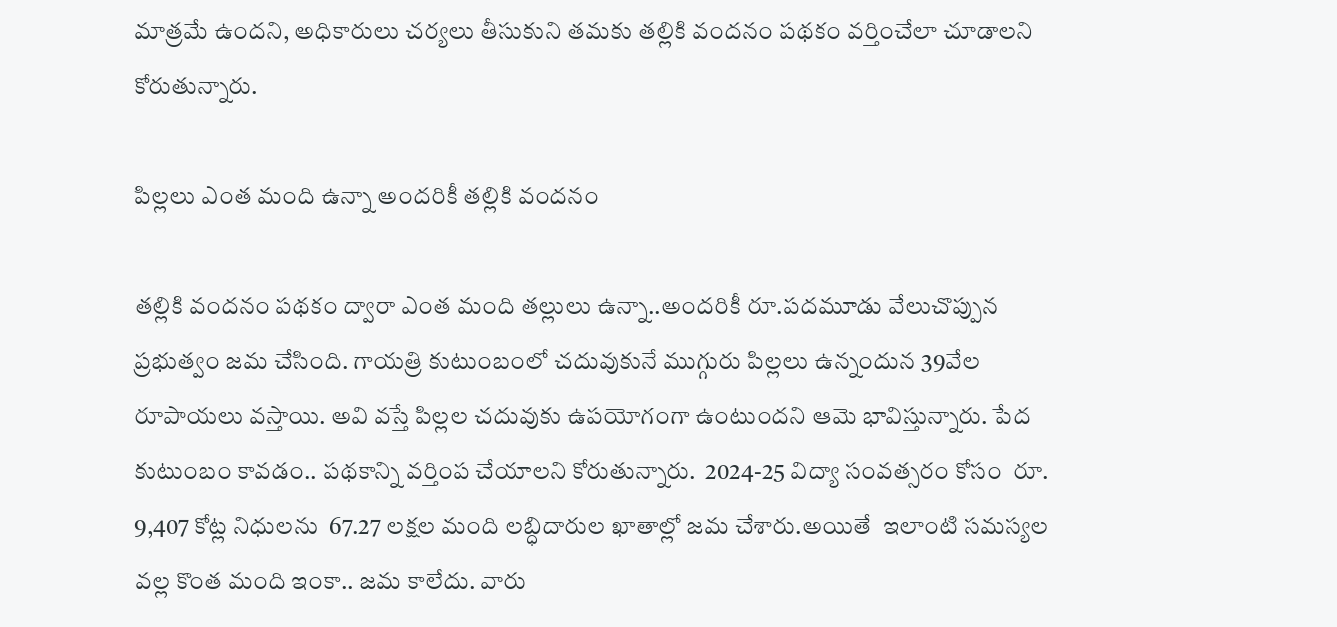మాత్రమే ఉందని, అధికారులు చర్యలు తీసుకుని తమకు తల్లికి వందనం పథకం వర్తించేలా చూడాలని కోరుతున్నారు.

పిల్లలు ఎంత మంది ఉన్నా అందరికీ తల్లికి వందనం

తల్లికి వందనం పథకం ద్వారా ఎంత మంది తల్లులు ఉన్నా..అందరికీ రూ.పదమూడు వేలుచొప్పున ప్రభుత్వం జమ చేసింది. గాయత్రి కుటుంబంలో చదువుకునే ముగ్గురు పిల్లలు ఉన్నందున 39వేల రూపాయలు వస్తాయి. అవి వస్తే పిల్లల చదువుకు ఉపయోగంగా ఉంటుందని ఆమె భావిస్తున్నారు. పేద కుటుంబం కావడం.. పథకాన్ని వర్తింప చేయాలని కోరుతున్నారు.  2024-25 విద్యా సంవత్సరం కోసం  రూ. 9,407 కోట్ల నిధులను  67.27 లక్షల మంది లబ్ధిదారుల ఖాతాల్లో జమ చేశారు.అయితే  ఇలాంటి సమస్యల వల్ల కొంత మంది ఇంకా.. జమ కాలేదు. వారు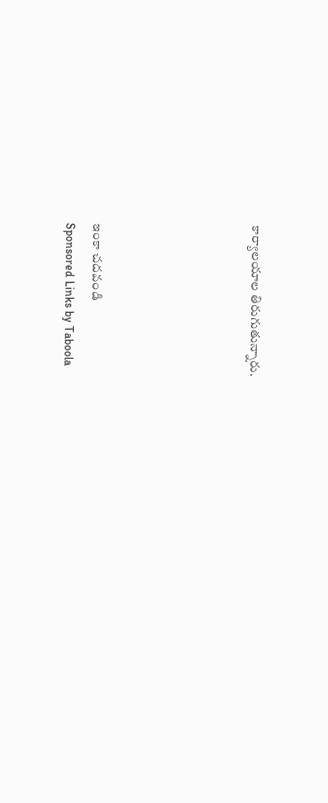కార్యాలయాల తిరుగుతున్నారు.





ఇంకా చదవండి
Sponsored Links by Taboola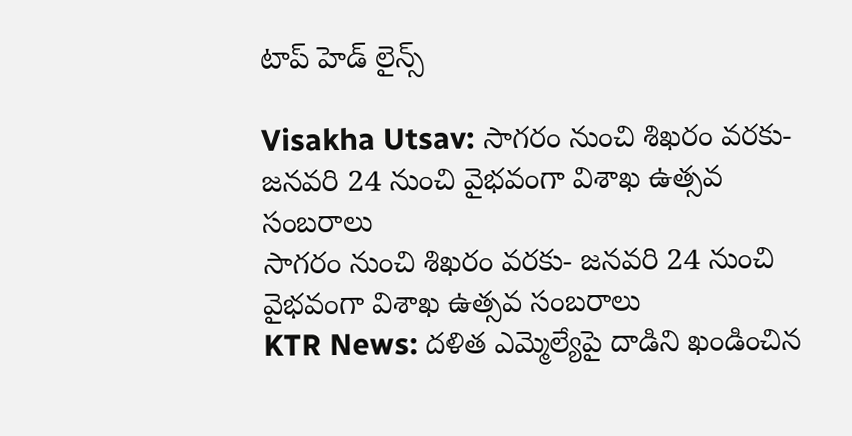టాప్ హెడ్ లైన్స్

Visakha Utsav: సాగరం నుంచి శిఖరం వరకు- జనవరి 24 నుంచి వైభవంగా విశాఖ ఉత్సవ సంబరాలు
సాగరం నుంచి శిఖరం వరకు- జనవరి 24 నుంచి వైభవంగా విశాఖ ఉత్సవ సంబరాలు
KTR News: దళిత ఎమ్మెల్యేపై దాడిని ఖండించిన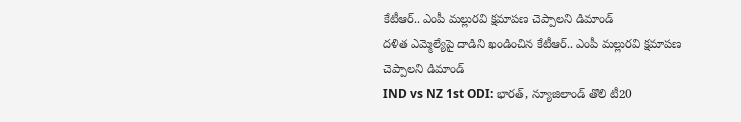కేటీఆర్.. ఎంపీ మల్లురవి క్షమాపణ చెప్పాలని డిమాండ్
దళిత ఎమ్మెల్యేపై దాడిని ఖండించిన కేటీఆర్.. ఎంపీ మల్లురవి క్షమాపణ చెప్పాలని డిమాండ్
IND vs NZ 1st ODI: భారత్, న్యూజిలాండ్ తొలి టీ20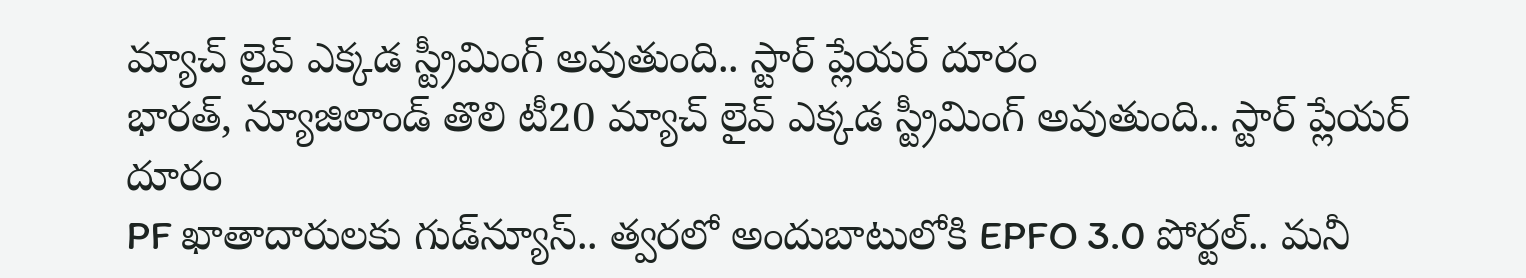మ్యాచ్ లైవ్ ఎక్కడ స్ట్రీమింగ్ అవుతుంది.. స్టార్ ప్లేయర్ దూరం
భారత్, న్యూజిలాండ్ తొలి టీ20 మ్యాచ్ లైవ్ ఎక్కడ స్ట్రీమింగ్ అవుతుంది.. స్టార్ ప్లేయర్ దూరం
PF ఖాతాదారులకు గుడ్‌న్యూస్.. త్వరలో అందుబాటులోకి EPFO 3.0 పోర్టల్.. మనీ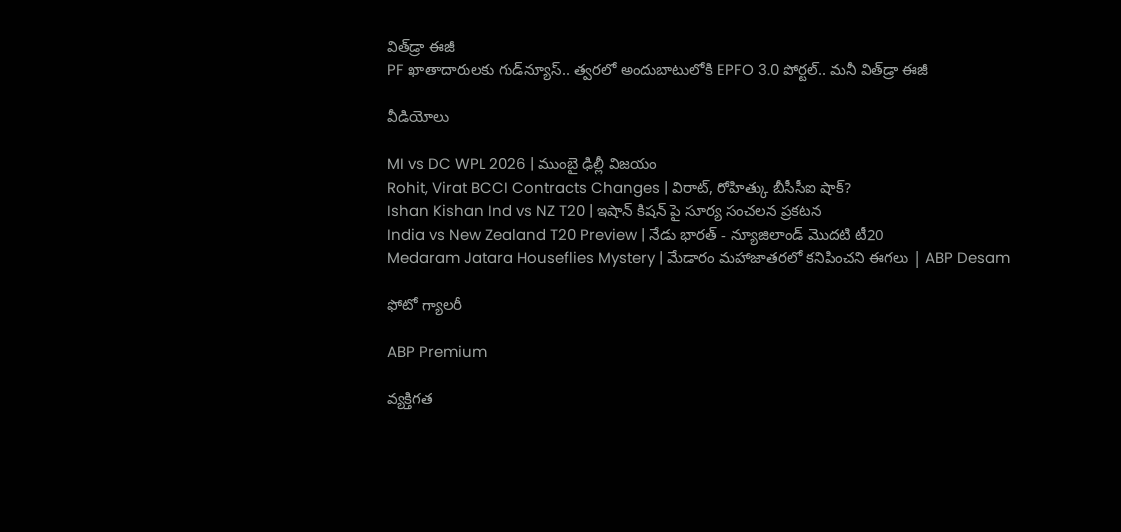విత్‌‌డ్రా ఈజీ
PF ఖాతాదారులకు గుడ్‌న్యూస్.. త్వరలో అందుబాటులోకి EPFO 3.0 పోర్టల్.. మనీ విత్‌‌డ్రా ఈజీ

వీడియోలు

MI vs DC WPL 2026 | ముంబై ఢిల్లీ విజయం
Rohit, Virat BCCI Contracts Changes | విరాట్, రోహిత్కు బీసీసీఐ షాక్?
Ishan Kishan Ind vs NZ T20 | ఇషాన్ కిషన్ పై సూర్య సంచలన ప్రకటన
India vs New Zealand T20 Preview | నేడు భారత్ - న్యూజిలాండ్ మొదటి టీ20
Medaram Jatara Houseflies Mystery | మేడారం మహాజాతరలో కనిపించని ఈగలు | ABP Desam

ఫోటో గ్యాలరీ

ABP Premium

వ్యక్తిగత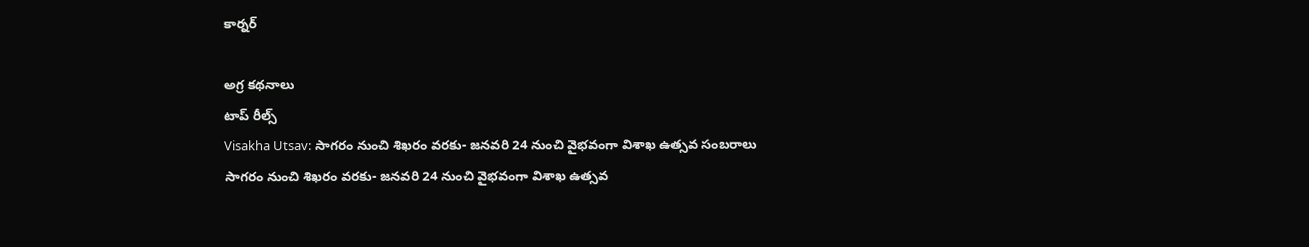కార్నర్

అగ్ర కథనాలు
టాప్ రీల్స్
Visakha Utsav: సాగరం నుంచి శిఖరం వరకు- జనవరి 24 నుంచి వైభవంగా విశాఖ ఉత్సవ సంబరాలు
సాగరం నుంచి శిఖరం వరకు- జనవరి 24 నుంచి వైభవంగా విశాఖ ఉత్సవ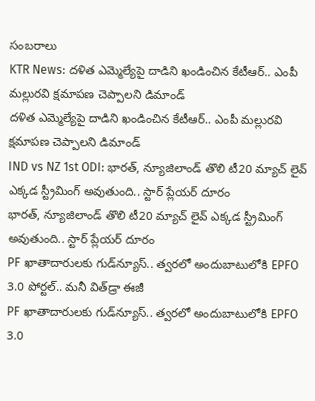సంబరాలు
KTR News: దళిత ఎమ్మెల్యేపై దాడిని ఖండించిన కేటీఆర్.. ఎంపీ మల్లురవి క్షమాపణ చెప్పాలని డిమాండ్
దళిత ఎమ్మెల్యేపై దాడిని ఖండించిన కేటీఆర్.. ఎంపీ మల్లురవి క్షమాపణ చెప్పాలని డిమాండ్
IND vs NZ 1st ODI: భారత్, న్యూజిలాండ్ తొలి టీ20 మ్యాచ్ లైవ్ ఎక్కడ స్ట్రీమింగ్ అవుతుంది.. స్టార్ ప్లేయర్ దూరం
భారత్, న్యూజిలాండ్ తొలి టీ20 మ్యాచ్ లైవ్ ఎక్కడ స్ట్రీమింగ్ అవుతుంది.. స్టార్ ప్లేయర్ దూరం
PF ఖాతాదారులకు గుడ్‌న్యూస్.. త్వరలో అందుబాటులోకి EPFO 3.0 పోర్టల్.. మనీ విత్‌‌డ్రా ఈజీ
PF ఖాతాదారులకు గుడ్‌న్యూస్.. త్వరలో అందుబాటులోకి EPFO 3.0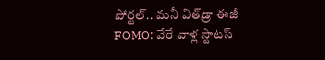పోర్టల్.. మనీ విత్‌‌డ్రా ఈజీ
FOMO: వేరే వాళ్ల స్టాటస్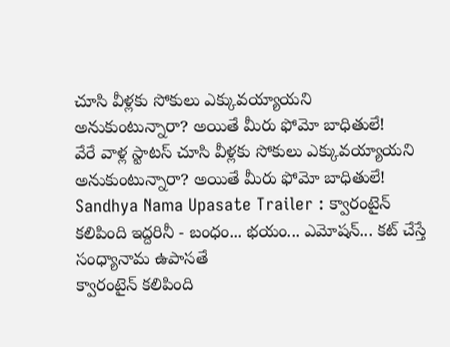చూసి వీళ్లకు సోకులు ఎక్కువయ్యాయని అనుకుంటున్నారా? అయితే మీరు ఫోమో బాధితులే!
వేరే వాళ్ల స్టాటస్ చూసి వీళ్లకు సోకులు ఎక్కువయ్యాయని అనుకుంటున్నారా? అయితే మీరు ఫోమో బాధితులే!
Sandhya Nama Upasate Trailer : క్వారంటైన్ కలిపింది ఇద్దరినీ - బంధం... భయం... ఎమోషన్... కట్ చేస్తే సంధ్యానామ ఉపాసతే
క్వారంటైన్ కలిపింది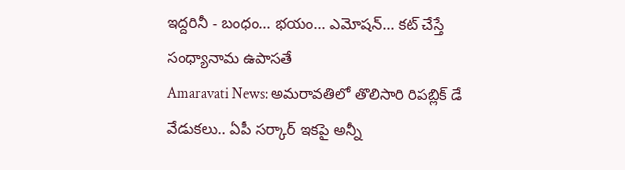ఇద్దరినీ - బంధం... భయం... ఎమోషన్... కట్ చేస్తే సంధ్యానామ ఉపాసతే
Amaravati News: అమరావతిలో తొలిసారి రిపబ్లిక్ డే వేడుకలు.. ఏపీ సర్కార్ ఇకపై అన్నీ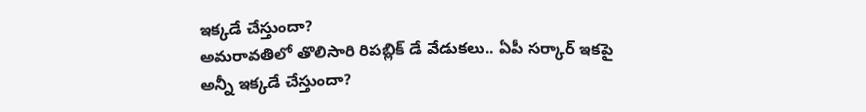ఇక్కడే చేస్తుందా?
అమరావతిలో తొలిసారి రిపబ్లిక్ డే వేడుకలు.. ఏపీ సర్కార్ ఇకపై అన్నీ ఇక్కడే చేస్తుందా?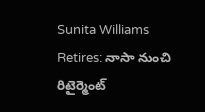Sunita Williams Retires: నాసా నుంచి రిటైర్మెంట్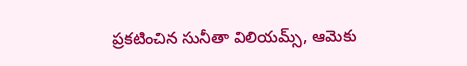ప్రకటించిన సునీతా విలియమ్స్, ఆమెకు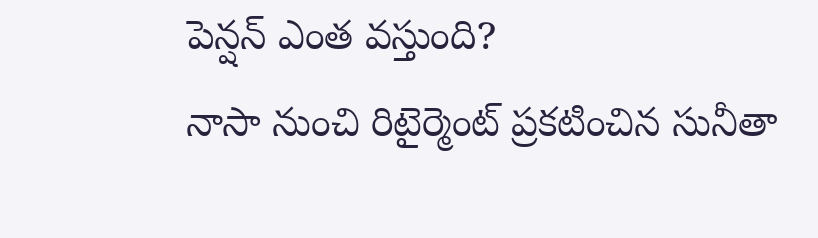పెన్షన్ ఎంత వస్తుంది?
నాసా నుంచి రిటైర్మెంట్ ప్రకటించిన సునీతా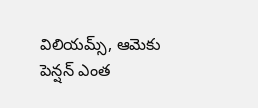విలియమ్స్, ఆమెకు పెన్షన్ ఎంత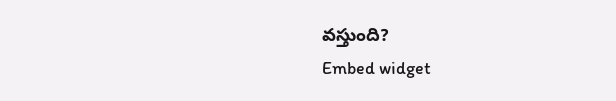వస్తుంది?
Embed widget